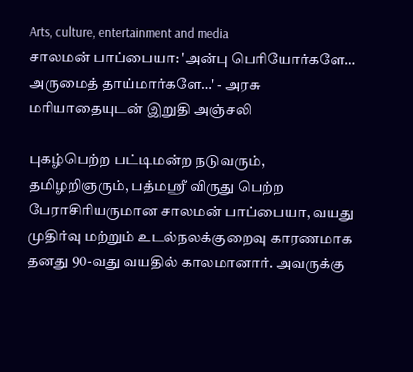Arts, culture, entertainment and media
சாலமன் பாப்பையா: 'அன்பு பெரியோர்களே… அருமைத் தாய்மார்களே…' - அரசு மரியாதையுடன் இறுதி அஞ்சலி

புகழ்பெற்ற பட்டிமன்ற நடுவரும், தமிழறிஞரும், பத்மஸ்ரீ விருது பெற்ற பேராசிரியருமான சாலமன் பாப்பையா, வயது முதிர்வு மற்றும் உடல்நலக்குறைவு காரணமாக தனது 90-வது வயதில் காலமானார். அவருக்கு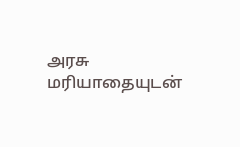அரசு மரியாதையுடன்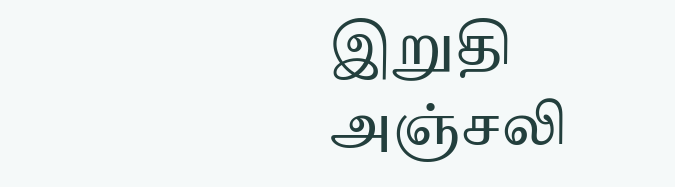இறுதி அஞ்சலி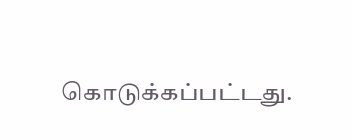கொடுக்கப்பட்டது.